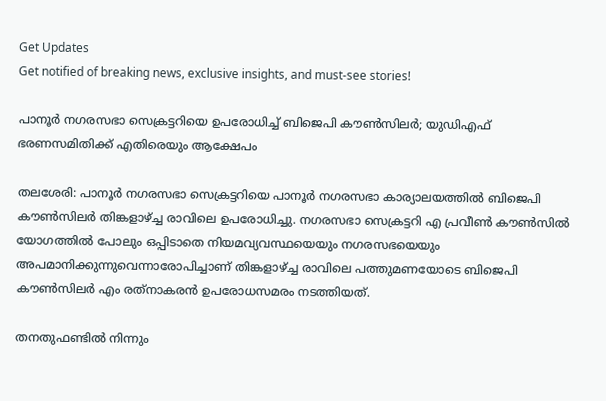Get Updates
Get notified of breaking news, exclusive insights, and must-see stories!

പാനൂർ നഗരസഭാ സെക്രട്ടറിയെ ഉപരോധിച്ച് ബിജെപി കൗൺസിലർ; യുഡിഎഫ് ഭരണസമിതിക്ക് എതിരെയും ആക്ഷേപം

തലശേരി: പാനൂര്‍ നഗരസഭാ സെക്രട്ടറിയെ പാനൂര്‍ നഗരസഭാ കാര്യാലയത്തില്‍ ബിജെപി കൗണ്‍സിലര്‍ തിങ്കളാഴ്ച്ച രാവിലെ ഉപരോധിച്ചു. നഗരസഭാ സെക്രട്ടറി എ പ്രവീണ്‍ കൗണ്‍സില്‍ യോഗത്തില്‍ പോലും ഒപ്പിടാതെ നിയമവ്യവസ്ഥയെയും നഗരസഭയെയും അപമാനിക്കുന്നുവെന്നാരോപിച്ചാണ് തിങ്കളാഴ്ച്ച രാവിലെ പത്തുമണയോടെ ബിജെപി കൗണ്‍സിലര്‍ എം രത്‌നാകരന്‍ ഉപരോധസമരം നടത്തിയത്.

തനതുഫണ്ടില്‍ നിന്നും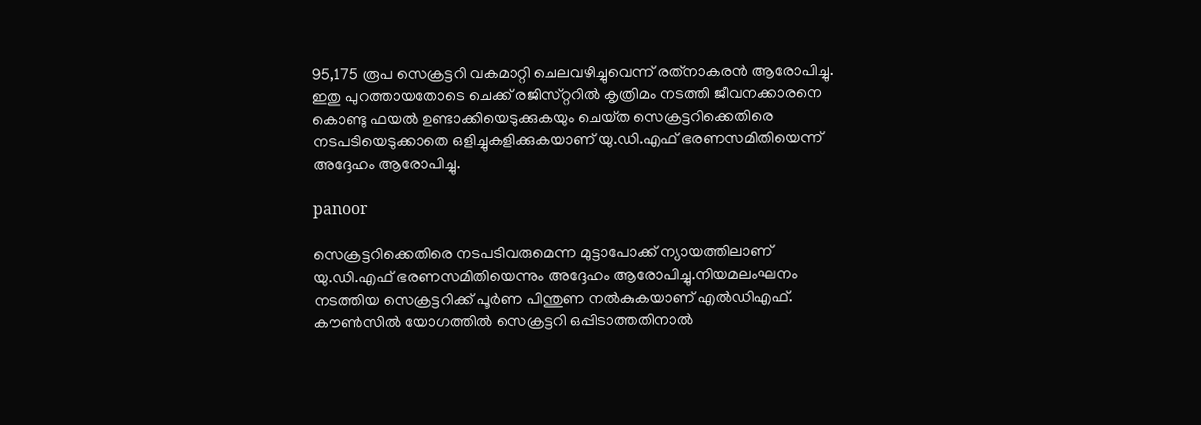95,175 രൂപ സെക്രട്ടറി വകമാറ്റി ചെലവഴിച്ചുവെന്ന് രത്‌നാകരന്‍ ആരോപിച്ചു. ഇതു പുറത്തായതോടെ ചെക്ക് രജിസ്‌റ്ററില്‍ കൃത്രിമം നടത്തി ജീവനക്കാരനെ കൊണ്ടു ഫയല്‍ ഉണ്ടാക്കിയെടുക്കുകയും ചെയ്‌ത സെക്രട്ടറിക്കെതിരെ നടപടിയെടുക്കാതെ ഒളിച്ചുകളിക്കുകയാണ് യു.ഡി.എഫ് ഭരണസമിതിയെന്ന് അദ്ദേഹം ആരോപിച്ചു.

panoor

സെക്രട്ടറിക്കെതിരെ നടപടിവരുമെന്ന മുട്ടാപോക്ക് ന്യായത്തിലാണ് യു.ഡി.എഫ് ഭരണസമിതിയെന്നും അദ്ദേഹം ആരോപിച്ചു.നിയമലംഘനം നടത്തിയ സെക്രട്ടറിക്ക് പൂര്‍ണ പിന്തുണ നല്‍കുകയാണ് എല്‍ഡിഎഫ്. കൗണ്‍സില്‍ യോഗത്തില്‍ സെക്രട്ടറി ഒപ്പിടാത്തതിനാല്‍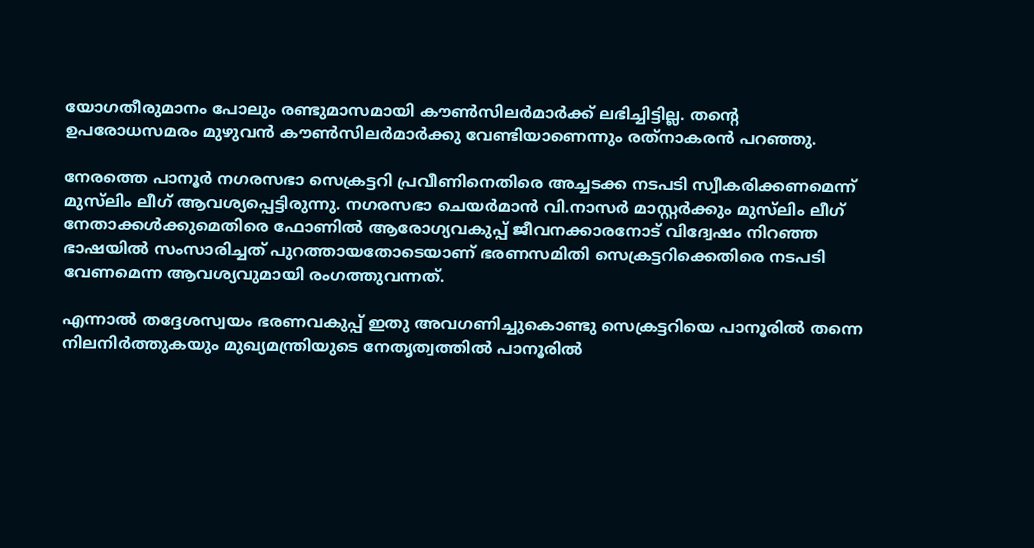യോഗതീരുമാനം പോലും രണ്ടുമാസമായി കൗണ്‍സിലര്‍മാര്‍ക്ക് ലഭിച്ചിട്ടില്ല. തന്റെ ഉപരോധസമരം മുഴുവന്‍ കൗണ്‍സിലര്‍മാര്‍ക്കു വേണ്ടിയാണെന്നും രത്‌നാകരന്‍ പറഞ്ഞു.

നേരത്തെ പാനൂര്‍ നഗരസഭാ സെക്രട്ടറി പ്രവീണിനെതിരെ അച്ചടക്ക നടപടി സ്വീകരിക്കണമെന്ന് മുസ്‌ലിം ലീഗ് ആവശ്യപ്പെട്ടിരുന്നു. നഗരസഭാ ചെയര്‍മാന്‍ വി.നാസര്‍ മാസ്റ്റര്‍ക്കും മുസ്‌ലിം ലീഗ് നേതാക്കള്‍ക്കുമെതിരെ ഫോണില്‍ ആരോഗ്യവകുപ്പ് ജീവനക്കാരനോട് വിദ്വേഷം നിറഞ്ഞ ഭാഷയില്‍ സംസാരിച്ചത് പുറത്തായതോടെയാണ് ഭരണസമിതി സെക്രട്ടറിക്കെതിരെ നടപടി വേണമെന്ന ആവശ്യവുമായി രംഗത്തുവന്നത്.

എന്നാല്‍ തദ്ദേശസ്വയം ഭരണവകുപ്പ് ഇതു അവഗണിച്ചുകൊണ്ടു സെക്രട്ടറിയെ പാനൂരില്‍ തന്നെ നിലനിര്‍ത്തുകയും മുഖ്യമന്ത്രിയുടെ നേതൃത്വത്തില്‍ പാനൂരില്‍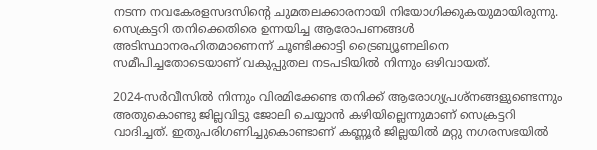നടന്ന നവകേരളസദസിന്റെ ചുമതലക്കാരനായി നിയോഗിക്കുകയുമായിരുന്നു. സെക്രട്ടറി തനിക്കെതിരെ ഉന്നയിച്ച ആരോപണങ്ങള്‍ അടിസ്ഥാനരഹിതമാണെന്ന് ചൂണ്ടിക്കാട്ടി ട്രൈബ്യൂണലിനെ സമീപിച്ചതോടെയാണ് വകുപ്പുതല നടപടിയില്‍ നിന്നും ഒഴിവായത്.

2024-സര്‍വീസില്‍ നിന്നും വിരമിക്കേണ്ട തനിക്ക് ആരോഗ്യപ്രശ്‌നങ്ങളുണ്ടെന്നും അതുകൊണ്ടു ജില്ലവിട്ടു ജോലി ചെയ്യാന്‍ കഴിയില്ലെന്നുമാണ് സെക്രട്ടറി വാദിച്ചത്. ഇതുപരിഗണിച്ചുകൊണ്ടാണ് കണ്ണൂര്‍ ജില്ലയില്‍ മറ്റു നഗരസഭയില്‍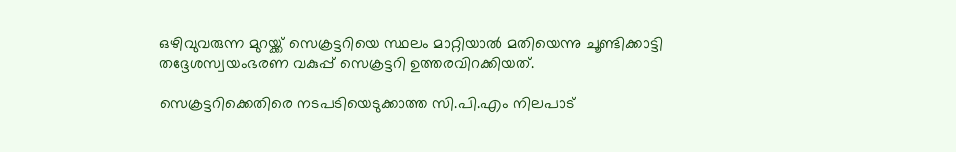ഒഴിവുവരുന്ന മുറയ്ക്ക് സെക്രട്ടറിയെ സ്ഥലം മാറ്റിയാല്‍ മതിയെന്നു ചൂണ്ടിക്കാട്ടി തദ്ദേശസ്വയംഭരണ വകുപ്പ് സെക്രട്ടറി ഉത്തരവിറക്കിയത്.

സെക്രട്ടറിക്കെതിരെ നടപടിയെടുക്കാത്ത സി.പി.എം നിലപാട്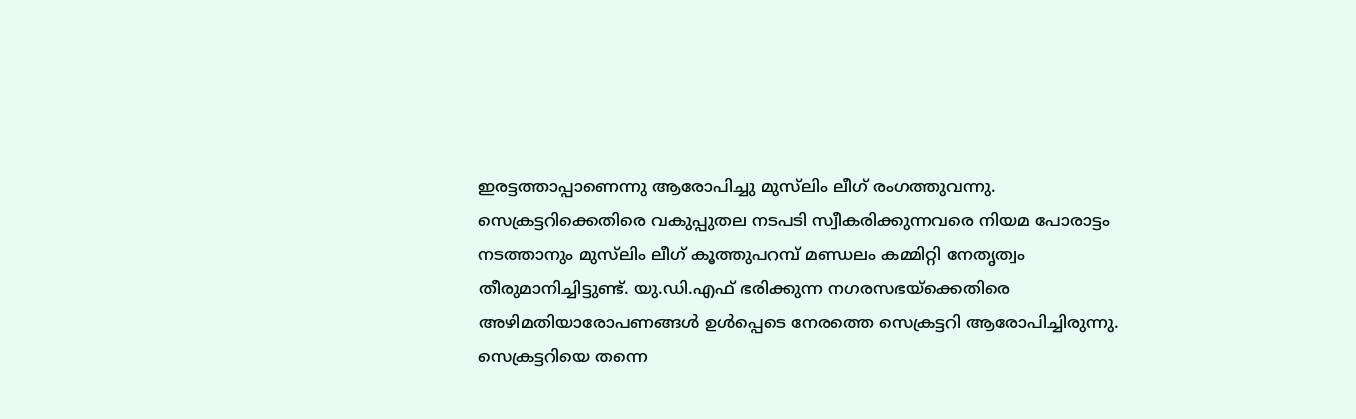ഇരട്ടത്താപ്പാണെന്നു ആരോപിച്ചു മുസ്‌ലിം ലീഗ് രംഗത്തുവന്നു. സെക്രട്ടറിക്കെതിരെ വകുപ്പുതല നടപടി സ്വീകരിക്കുന്നവരെ നിയമ പോരാട്ടം നടത്താനും മുസ്‌ലിം ലീഗ് കൂത്തുപറമ്പ് മണ്ഡലം കമ്മിറ്റി നേതൃത്വം തീരുമാനിച്ചിട്ടുണ്ട്. യു.ഡി.എഫ് ഭരിക്കുന്ന നഗരസഭയ്‌ക്കെതിരെ അഴിമതിയാരോപണങ്ങള്‍ ഉള്‍പ്പെടെ നേരത്തെ സെക്രട്ടറി ആരോപിച്ചിരുന്നു. സെക്രട്ടറിയെ തന്നെ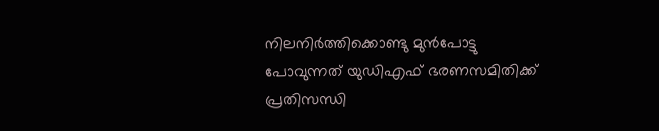നിലനിര്‍ത്തിക്കൊണ്ടു മുന്‍പോട്ടു പോവുന്നത് യുഡിഎഫ് ഭരണസമിതിക്ക് പ്രതിസന്ധി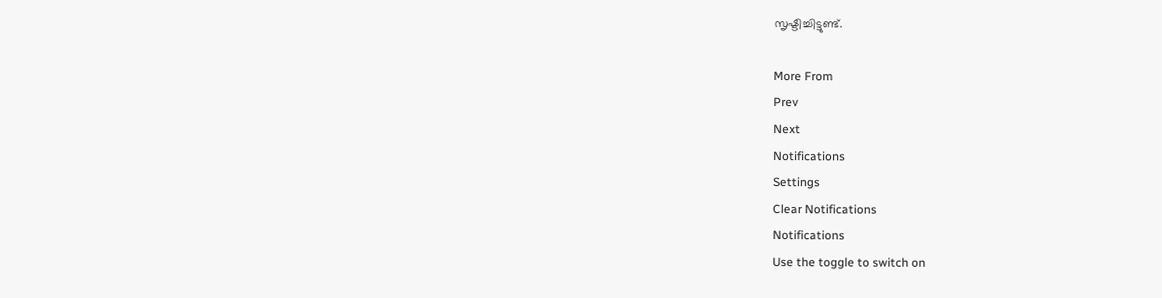സൃഷ്ടിച്ചിട്ടുണ്ട്.

More From
Prev
Next
Notifications
Settings
Clear Notifications
Notifications
Use the toggle to switch on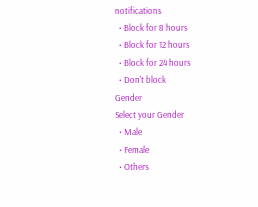notifications
  • Block for 8 hours
  • Block for 12 hours
  • Block for 24 hours
  • Don't block
Gender
Select your Gender
  • Male
  • Female
  • Others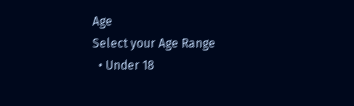Age
Select your Age Range
  • Under 18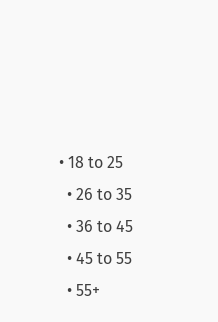• 18 to 25
  • 26 to 35
  • 36 to 45
  • 45 to 55
  • 55+